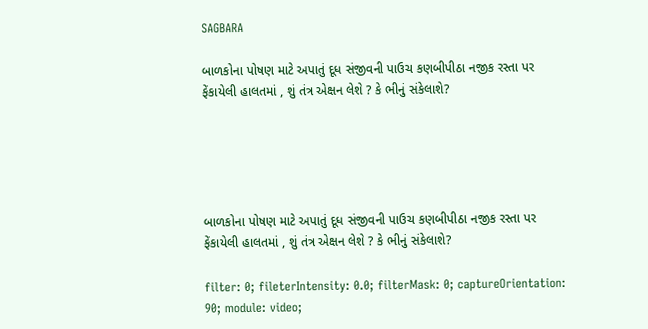SAGBARA

બાળકોના પોષણ માટે અપાતું દૂધ સંજીવની પાઉચ કણબીપીઠા નજીક રસ્તા પર ફેંકાયેલી હાલતમાં , શું તંત્ર એક્ષન લેશે ? કે ભીનું સંકેલાશે?





બાળકોના પોષણ માટે અપાતું દૂધ સંજીવની પાઉચ કણબીપીઠા નજીક રસ્તા પર ફેંકાયેલી હાલતમાં , શું તંત્ર એક્ષન લેશે ? કે ભીનું સંકેલાશે?

filter: 0; fileterIntensity: 0.0; filterMask: 0; captureOrientation: 90; module: video;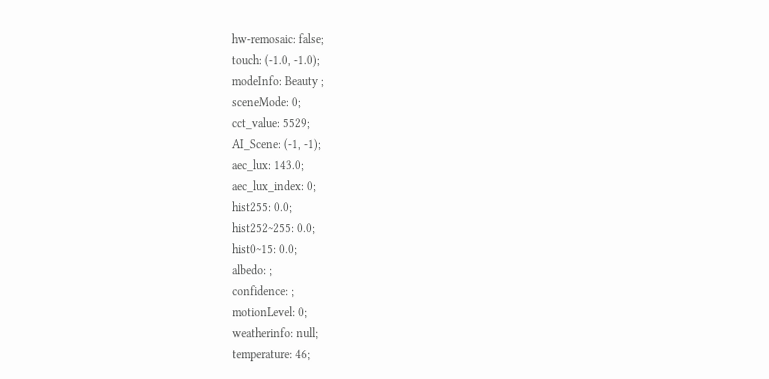hw-remosaic: false;
touch: (-1.0, -1.0);
modeInfo: Beauty ;
sceneMode: 0;
cct_value: 5529;
AI_Scene: (-1, -1);
aec_lux: 143.0;
aec_lux_index: 0;
hist255: 0.0;
hist252~255: 0.0;
hist0~15: 0.0;
albedo: ;
confidence: ;
motionLevel: 0;
weatherinfo: null;
temperature: 46;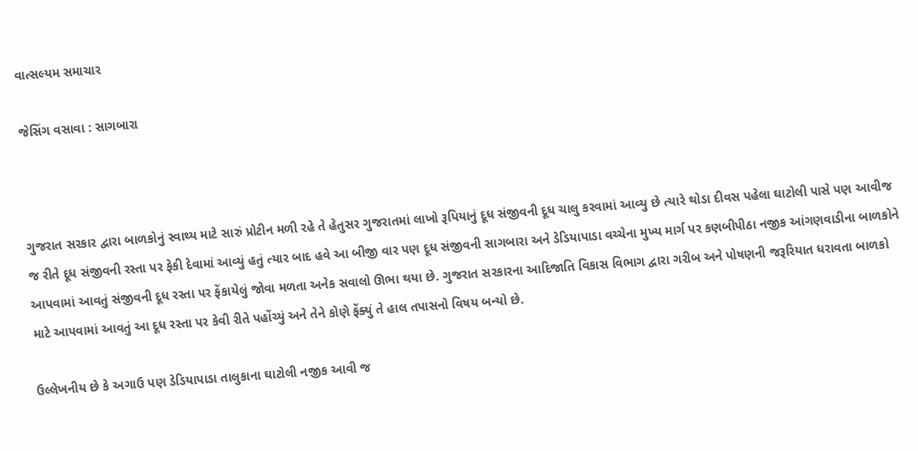વાત્સલ્યમ સમાચાર

જેસિંગ વસાવા : સાગબારા



ગુજરાત સરકાર દ્વારા બાળકોનું સ્વાથ્ય માટે સારું પ્રોટીન મળી રહે તે હેતુસર ગુજરાતમાં લાખો રૂપિયાનું દૂધ સંજીવની દૂધ ચાલુ કરવામાં આવ્યુ છે ત્યારે થોડા દીવસ પહેલા ઘાટોલી પાસે પણ આવીજ જ રીતે દૂધ સંજીવની રસ્તા પર ફેકી દેવામાં આવ્યું હતું ત્યાર બાદ હવે આ બીજી વાર પણ દૂધ સંજીવની સાગબારા અને ડેડિયાપાડા વચ્ચેના મુખ્ય માર્ગ પર કણબીપીઠા નજીક આંગણવાડીના બાળકોને આપવામાં આવતું સંજીવની દૂધ રસ્તા પર ફેંકાયેલું જોવા મળતા અનેક સવાલો ઊભા થયા છે. ગુજરાત સરકારના આદિજાતિ વિકાસ વિભાગ દ્વારા ગરીબ અને પોષણની જરૂરિયાત ધરાવતા બાળકો માટે આપવામાં આવતું આ દૂધ રસ્તા પર કેવી રીતે પહોંચ્યું અને તેને કોણે ફેંક્યું તે હાલ તપાસનો વિષય બન્યો છે.

ઉલ્લેખનીય છે કે અગાઉ પણ ડેડિયાપાડા તાલુકાના ઘાટોલી નજીક આવી જ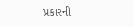પ્રકારની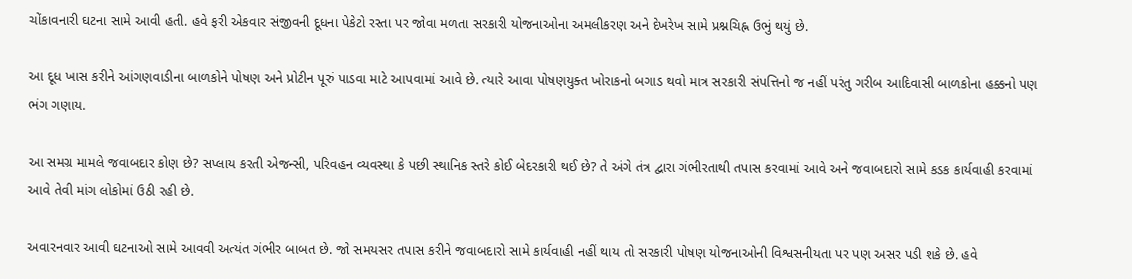ચોંકાવનારી ઘટના સામે આવી હતી. હવે ફરી એકવાર સંજીવની દૂધના પેકેટો રસ્તા પર જોવા મળતા સરકારી યોજનાઓના અમલીકરણ અને દેખરેખ સામે પ્રશ્નચિહ્ન ઉભું થયું છે.

આ દૂધ ખાસ કરીને આંગણવાડીના બાળકોને પોષણ અને પ્રોટીન પૂરું પાડવા માટે આપવામાં આવે છે. ત્યારે આવા પોષણયુક્ત ખોરાકનો બગાડ થવો માત્ર સરકારી સંપત્તિનો જ નહીં પરંતુ ગરીબ આદિવાસી બાળકોના હક્કનો પણ ભંગ ગણાય.

આ સમગ્ર મામલે જવાબદાર કોણ છે? સપ્લાય કરતી એજન્સી, પરિવહન વ્યવસ્થા કે પછી સ્થાનિક સ્તરે કોઈ બેદરકારી થઈ છે? તે અંગે તંત્ર દ્વારા ગંભીરતાથી તપાસ કરવામાં આવે અને જવાબદારો સામે કડક કાર્યવાહી કરવામાં આવે તેવી માંગ લોકોમાં ઉઠી રહી છે.

અવારનવાર આવી ઘટનાઓ સામે આવવી અત્યંત ગંભીર બાબત છે. જો સમયસર તપાસ કરીને જવાબદારો સામે કાર્યવાહી નહીં થાય તો સરકારી પોષણ યોજનાઓની વિશ્વસનીયતા પર પણ અસર પડી શકે છે. હવે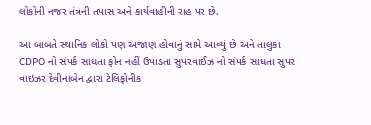લોકોની નજર તંત્રની તપાસ અને કાર્યવાહીની રાહ પર છે.

આ બાબતે સ્થાનિક લોકો પણ અજાણ હોવાનું સામે આવ્યું છે અને તાલુકા CDPO નો સંપર્ક સાધતા ફોન નહીં ઉપાડતા સુપરવાઈઝ નો સંપર્ક સાધતા સુપર વાઇઝર દેવીનાબેન દ્વારા ટેલિફોનીક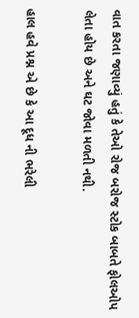વાત કરતા જણાવ્યું હતું કે તેઓ રોજ બરોજ સ્ટોક બાબતે ફોલઓપ લેતા હોય છે અને ઘટ જોવા મળતી નથી.

હાલ હવે પ્રશ્ન એ છે કે આ દૂધ ની ભરેલી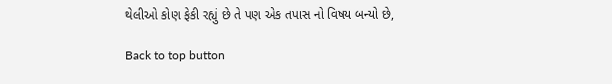થેલીઓ કોણ ફેકી રહ્યું છે તે પણ એક તપાસ નો વિષય બન્યો છે,

Back to top button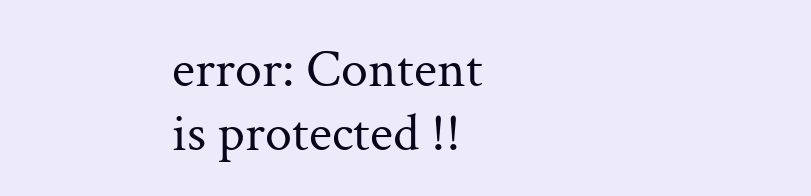error: Content is protected !!